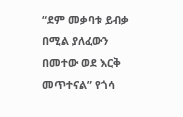“ደም መቃባቱ ይብቃ በሚል ያለፈውን በመተው ወደ እርቅ መጥተናል” የጎሳ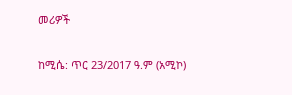መሪዎች

ከሚሴ: ጥር 23/2017 ዓ.ም (አሚኮ)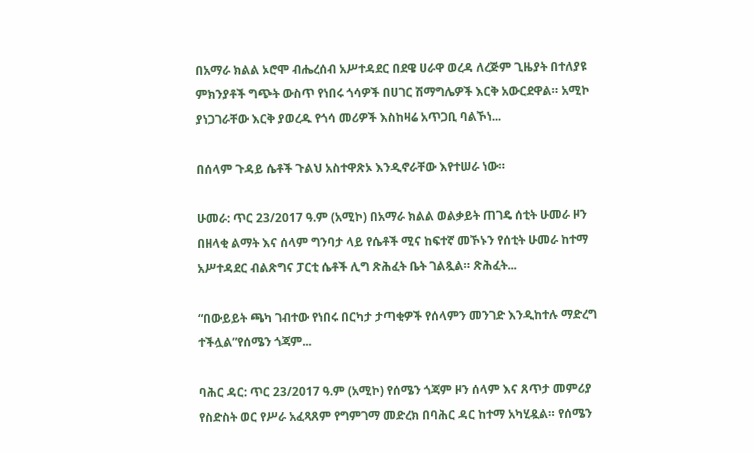በአማራ ክልል ኦሮሞ ብሔረሰብ አሥተዳደር በደዌ ሀራዋ ወረዳ ለረጅም ጊዜያት በተለያዩ ምክንያቶች ግጭት ውስጥ የነበሩ ጎሳዎች በሀገር ሽማግሌዎች እርቅ አውርደዋል። አሚኮ ያነጋገራቸው እርቅ ያወረዱ የጎሳ መሪዎች እስከዛሬ አጥጋቢ ባልኾነ...

በሰላም ጉዳይ ሴቶች ጉልህ አስተዋጽኦ እንዲኖራቸው እየተሠራ ነው።

ሁመራ: ጥር 23/2017 ዓ.ም (አሚኮ) በአማራ ክልል ወልቃይት ጠገዴ ሰቲት ሁመራ ዞን በዘላቂ ልማት እና ሰላም ግንባታ ላይ የሴቶች ሚና ከፍተኛ መኾኑን የሰቲት ሁመራ ከተማ አሥተዳደር ብልጽግና ፓርቲ ሴቶች ሊግ ጽሕፈት ቤት ገልጿል። ጽሕፈት...

“በውይይት ጫካ ገብተው የነበሩ በርካታ ታጣቂዎች የሰላምን መንገድ እንዲከተሉ ማድረግ ተችሏል”የሰሜን ጎጃም...

ባሕር ዳር: ጥር 23/2017 ዓ.ም (አሚኮ) የሰሜን ጎጃም ዞን ሰላም እና ጸጥታ መምሪያ የስድስት ወር የሥራ አፈጻጸም የግምገማ መድረክ በባሕር ዳር ከተማ አካሂዷል። የሰሜን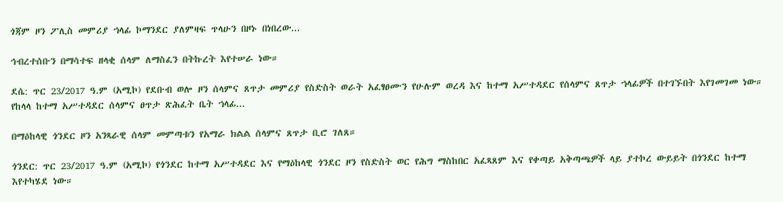ጎጃም ዞን ፖሊስ መምሪያ ኀላፊ ኮማንደር ያለምዛፍ ጥላሁን በዞኑ በነበረው...

ኅብረተሰቡን በማሳተፍ ዘላቂ ሰላም ለማስፈን በትኩረት እየተሠራ ነው።

ደሴ: ጥር 23/2017 ዓ.ም (አሚኮ) የደቡብ ወሎ ዞን ሰላምና ጸጥታ መምሪያ የስድስት ወራት አፈፃፀሙን የሁሉም ወረዳ እና ከተማ አሥተዳደር የሰላምና ጸጥታ ኀላፊዎች በተገኙበት እየገመገመ ነው። የከላላ ከተማ አሥተዳደር ሰላምና ፀጥታ ጽሕፈት ቤት ኀላፊ...

በማዕከላዊ ጎንደር ዞን አንጻራዊ ሰላም መምጣቱን የአማራ ክልል ሰላምና ጸጥታ ቢሮ ገለጸ።

ጎንደር: ጥር 23/2017 ዓ.ም (አሚኮ) የጎንደር ከተማ አሥተዳደር እና የማዕከላዊ ጎንደር ዞን የስድስት ወር የሕግ ማስከበር አፈጻጸም እና የቀጣይ አቅጣጫዎች ላይ ያተኮረ ውይይት በጎንደር ከተማ እየተካሄደ ነው።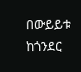በውይይቱ ከጎንደር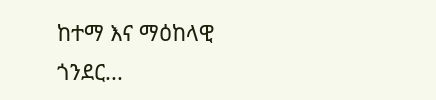ከተማ እና ማዕከላዊ ጎንደር...